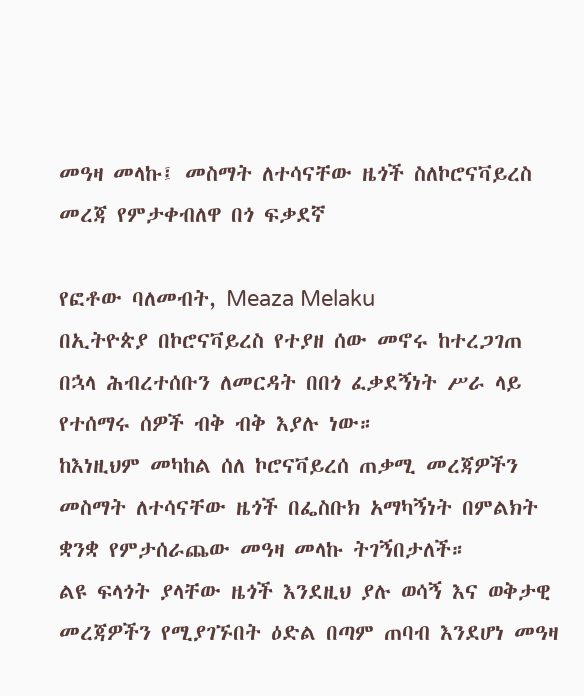መዓዛ መላኩ፤ መስማት ለተሳናቸው ዜጎች ስለኮሮናቫይረስ መረጃ የምታቀብለዋ በጎ ፍቃደኛ

የፎቶው ባለመብት, Meaza Melaku
በኢትዮጵያ በኮሮናቫይረስ የተያዘ ሰው መኖሩ ከተረጋገጠ በኋላ ሕብረተሰቡን ለመርዳት በበጎ ፈቃደኝነት ሥራ ላይ የተሰማሩ ሰዎች ብቅ ብቅ እያሉ ነው።
ከእነዚህም መካከል ሰለ ኮሮናቫይረሰ ጠቃሚ መረጃዎችን መስማት ለተሳናቸው ዜጎች በፌስቡክ አማካኝነት በምልክት ቋንቋ የምታሰራጨው መዓዛ መላኩ ትገኝበታለች።
ልዩ ፍላጎት ያላቸው ዜጎች እንደዚህ ያሉ ወሳኝ እና ወቅታዊ መረጃዎችን የሚያገኙበት ዕድል በጣም ጠባብ እንደሆነ መዓዛ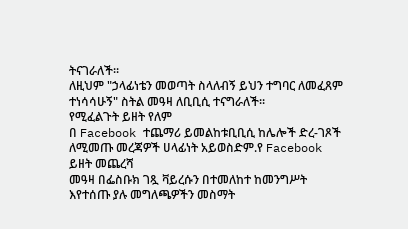ትናገራለች።
ለዚህም "ኃላፊነቴን መወጣት ስላለብኝ ይህን ተግባር ለመፈጸም ተነሳሳሁኝ" ስትል መዓዛ ለቢቢሲ ተናግራለች።
የሚፈልጉት ይዘት የለም
በ Facebook ተጨማሪ ይመልከቱቢቢሲ ከሌሎች ድረ-ገጾች ለሚመጡ መረጃዎች ሀላፊነት አይወስድም.የ Facebook ይዘት መጨረሻ
መዓዛ በፌስቡክ ገጿ ቫይረሱን በተመለከተ ከመንግሥት እየተሰጡ ያሉ መግለጫዎችን መስማት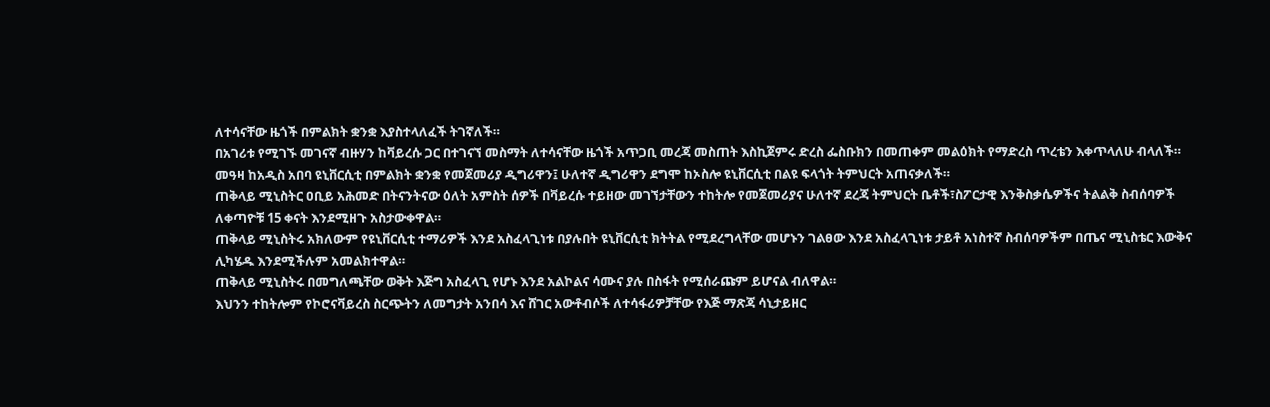ለተሳናቸው ዜጎች በምልክት ቋንቋ እያስተላለፈች ትገኛለች።
በአገሪቱ የሚገኙ መገናኛ ብዙሃን ከቫይረሱ ጋር በተገናኘ መስማት ለተሳናቸው ዜጎች አጥጋቢ መረጃ መስጠት እስኪጀምሩ ድረስ ፌስቡክን በመጠቀም መልዕክት የማድረስ ጥረቴን እቀጥላለሁ ብላለች።
መዓዛ ከአዲስ አበባ ዩኒቨርሲቲ በምልክት ቋንቋ የመጀመሪያ ዲግሪዋን፤ ሁለተኛ ዲግሪዋን ደግሞ ከኦስሎ ዩኒቨርሲቲ በልዩ ፍላጎት ትምህርት አጠናቃለች።
ጠቅላይ ሚኒስትር ዐቢይ አሕመድ በትናንትናው ዕለት አምስት ሰዎች በቫይረሱ ተይዘው መገኘታቸውን ተከትሎ የመጀመሪያና ሁለተኛ ደረጃ ትምህርት ቤቶች፣ስፖርታዊ እንቅስቃሴዎችና ትልልቅ ስብሰባዎች ለቀጣዮቹ 15 ቀናት እንደሚዘጉ አስታውቀዋል።
ጠቅላይ ሚኒስትሩ አክለውም የዩኒቨርሲቲ ተማሪዎች እንደ አስፈላጊነቱ በያሉበት ዩኒቨርሲቲ ክትትል የሚደረግላቸው መሆኑን ገልፀው እንደ አስፈላጊነቱ ታይቶ አነስተኛ ስብሰባዎችም በጤና ሚኒስቴር እውቅና ሊካሄዱ እንደሚችሉም አመልክተዋል።
ጠቅላይ ሚኒስትሩ በመግለጫቸው ወቅት እጅግ አስፈላጊ የሆኑ እንደ አልኮልና ሳሙና ያሉ በስፋት የሚሰራጩም ይሆናል ብለዋል።
እህንን ተከትሎም የኮሮናቫይረስ ስርጭትን ለመግታት አንበሳ እና ሸገር አውቶብሶች ለተሳፋሪዎቻቸው የእጅ ማጽጃ ሳኒታይዘር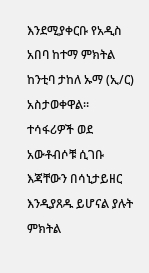እንደሚያቀርቡ የአዲስ አበባ ከተማ ምክትል ከንቲባ ታከለ ኡማ (ኢ/ር) አስታወቀዋል።
ተሳፋሪዎች ወደ አውቶብሶቹ ሲገቡ እጃቸውን በሳኒታይዘር እንዲያጸዱ ይሆናል ያሉት ምክትል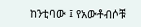ከንቲባው ፤ የአውቶብሶቹ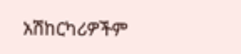አሽከርካሪዎችም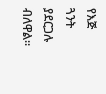የእጅ ጓንት ያደርጋሉ ብለዋል።